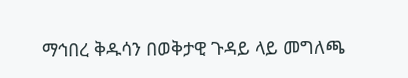ማኅበረ ቅዱሳን በወቅታዊ ጉዳይ ላይ መግለጫ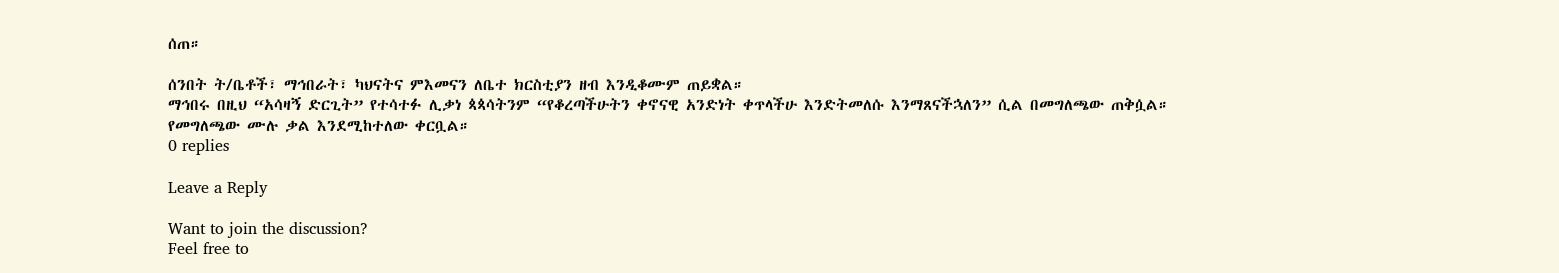ሰጠ።

ሰንበት ት/ቤቶች፣ ማኅበራት፣ ካህናትና ምእመናን ለቤተ ክርስቲያን ዘብ እንዲቆሙም ጠይቋል።
ማኅበሩ በዚህ “አሳዛኝ ድርጊት” የተሳተፉ ሊቃነ ጳጳሳትንም “የቆረጣችሁትን ቀኖናዊ አንድነት ቀጥላችሁ እንድትመለሱ እንማጸናችኋለን” ሲል በመግለጫው ጠቅሷል።
የመግለጫው ሙሉ ቃል እንደሚከተለው ቀርቧል።
0 replies

Leave a Reply

Want to join the discussion?
Feel free to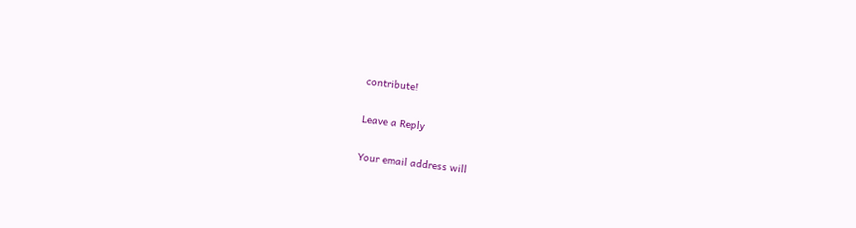contribute!

Leave a Reply

Your email address will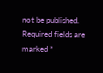not be published. Required fields are marked *